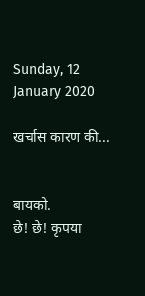Sunday, 12 January 2020

खर्चास कारण की...


बायको.
छे! छे! कृपया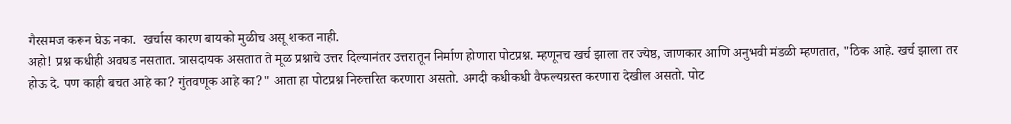गैरसमज करून घेऊ नका.  खर्चास कारण बायको मुळीच असू शकत नाही.
अहो! प्रश्न कधीही अवघड नसतात. त्रासदायक असतात ते मूळ प्रश्नाचे उत्तर दिल्यानंतर उत्तरातून निर्माण होणारा पोटप्रश्न. म्हणूनच खर्च झाला तर ज्येष्ठ, जाणकार आणि अनुभवी मंडळी म्हणतात, "ठिक आहे. खर्च झाला तर होऊ दे. पण काही बचत आहे का? गुंतवणूक आहे का?" आता हा पोटप्रश्न निरुत्तरित करणारा असतो. अगदी कधीकधी वैफल्यग्रस्त करणारा देखील असतो. पोट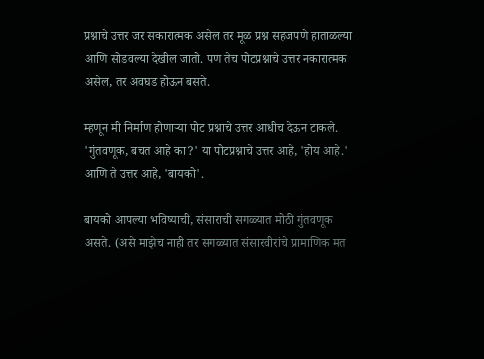प्रश्नाचे उत्तर जर सकारात्मक असेल तर मूळ प्रश्न सहजपणे हाताळल्या आणि सोडवल्या देखील जातो. पण तेच पोटप्रश्नाचे उत्तर नकारात्मक असेल, तर अवघड होऊन बसते.

म्हणून मी निर्माण होणाऱ्या पोट प्रश्नाचे उत्तर आधीच देऊन टाकले. 'गुंतवणूक, बचत आहे का?' या पोटप्रश्नाचे उत्तर आहे, 'होय आहे.' आणि ते उत्तर आहे, 'बायको'.

बायको आपल्या भविष्याची, संसाराची सगळ्यात मोठी गुंतवणूक असते. (असे माझेच नाही तर सगळ्यात संसारवीरांचे प्रामाणिक मत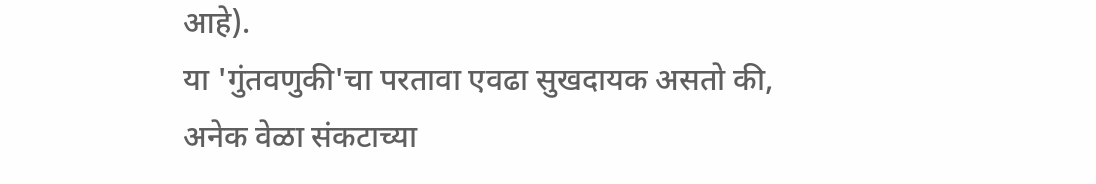आहे).
या 'गुंतवणुकी'चा परतावा एवढा सुखदायक असतो की, अनेक वेळा संकटाच्या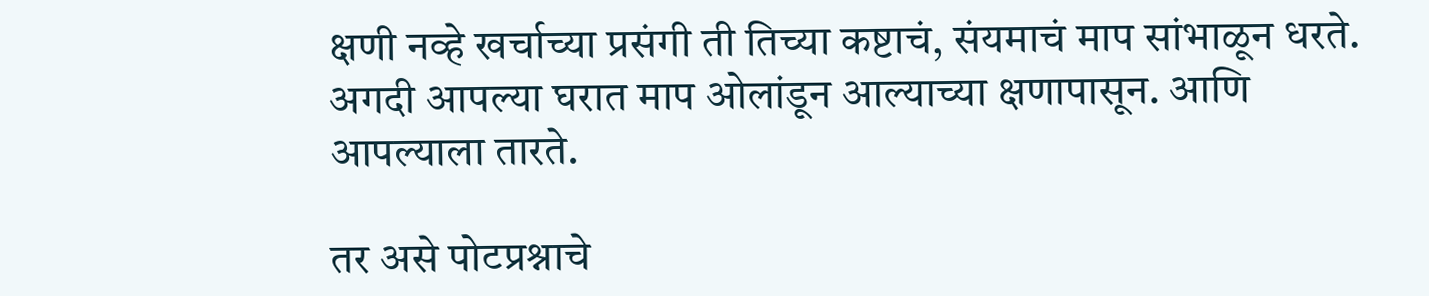क्षणी नव्हे खर्चाच्या प्रसंगी ती तिच्या कष्टाचं, संयमाचं माप सांभाळून धरते. अगदी आपल्या घरात माप ओलांडून आल्याच्या क्षणापासून. आणि आपल्याला तारते.

तर असे पोटप्रश्नाचे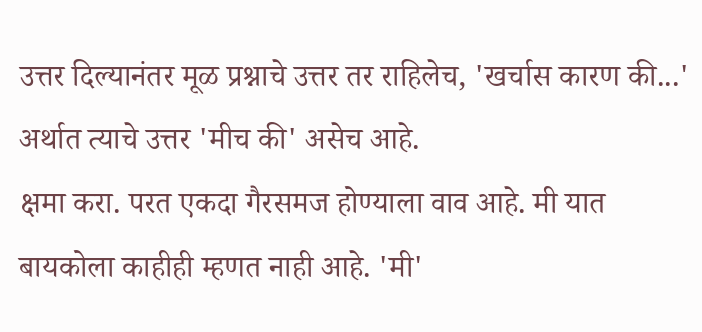उत्तर दिल्यानंतर मूळ प्रश्नाचे उत्तर तर राहिलेच, 'खर्चास कारण की...' अर्थात त्याचे उत्तर 'मीच की' असेच आहे.
क्षमा करा. परत एकदा गैरसमज होण्याला वाव आहे. मी यात बायकोला काहीही म्हणत नाही आहे. 'मी'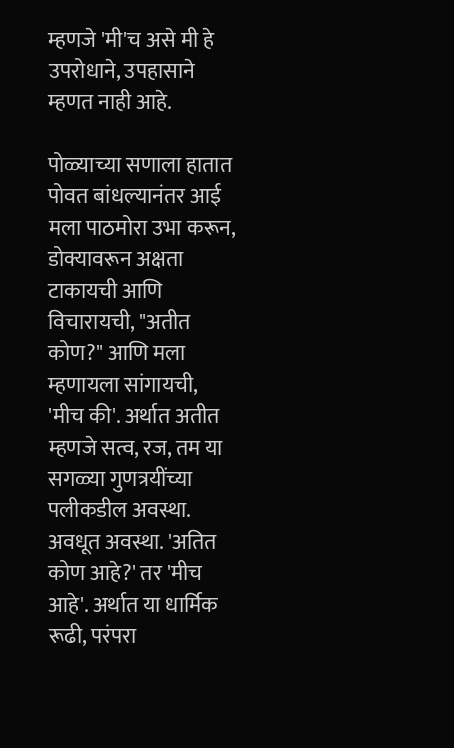म्हणजे 'मी'च असे मी हे उपरोधाने, उपहासाने म्हणत नाही आहे.

पोळ्याच्या सणाला हातात पोवत बांधल्यानंतर आई मला पाठमोरा उभा करून, डोक्यावरून अक्षता टाकायची आणि विचारायची, "अतीत कोण?" आणि मला म्हणायला सांगायची, 'मीच की'. अर्थात अतीत म्हणजे सत्व, रज, तम या सगळ्या गुणत्रयींच्या पलीकडील अवस्था. अवधूत अवस्था. 'अतित कोण आहे?' तर 'मीच आहे'. अर्थात या धार्मिक रूढी, परंपरा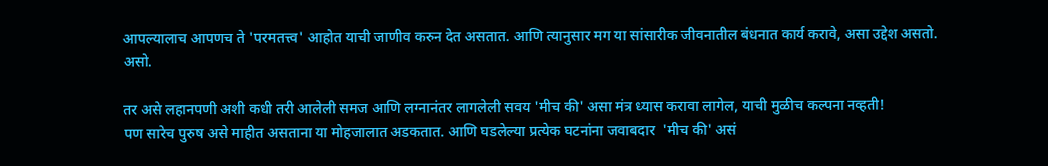आपल्यालाच आपणच ते 'परमतत्त्व' आहोत याची जाणीव करुन देत असतात. आणि त्यानुसार मग या सांसारीक जीवनातील बंधनात कार्य करावे, असा उद्देश असतो. असो.

तर असे लहानपणी अशी कधी तरी आलेली समज आणि लग्नानंतर लागलेली सवय 'मीच की' असा मंत्र ध्यास करावा लागेल, याची मुळीच कल्पना नव्हती!
पण सारेच पुरुष असे माहीत असताना या मोहजालात अडकतात. आणि घडलेल्या प्रत्येक घटनांना जवाबदार  'मीच की' असं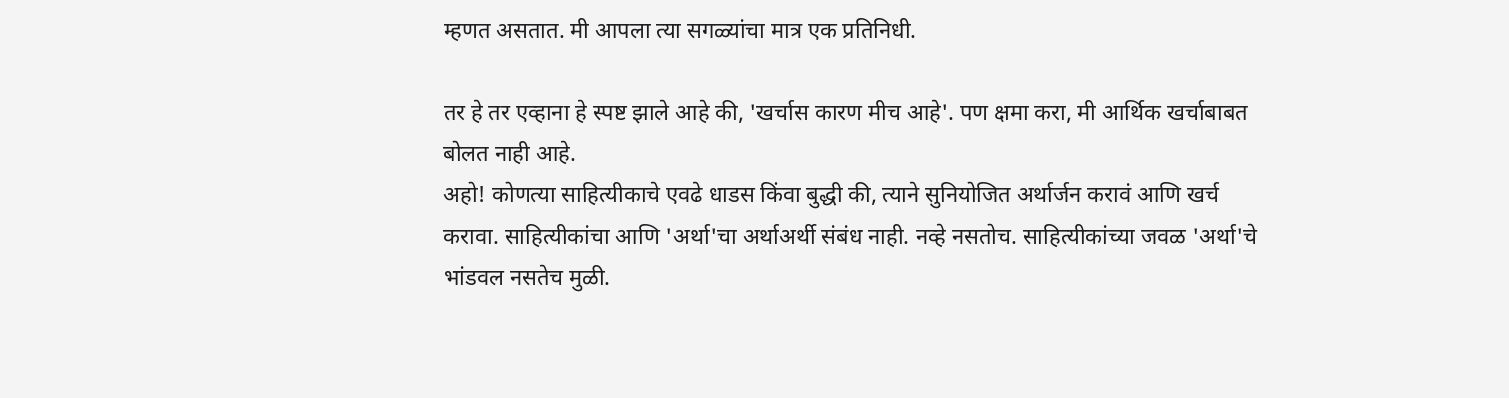म्हणत असतात. मी आपला त्या सगळ्यांचा मात्र एक प्रतिनिधी.

तर हे तर एव्हाना हे स्पष्ट झाले आहे की, 'खर्चास कारण मीच आहे'. पण क्षमा करा, मी आर्थिक खर्चाबाबत बोलत नाही आहे.
अहो! कोणत्या साहित्यीकाचे एवढे धाडस किंवा बुद्धी की, त्याने सुनियोजित अर्थार्जन करावं आणि खर्च करावा. साहित्यीकांचा आणि 'अर्था'चा अर्थाअर्थी संबंध नाही. नव्हे नसतोच. साहित्यीकांच्या जवळ 'अर्था'चे भांडवल नसतेच मुळी.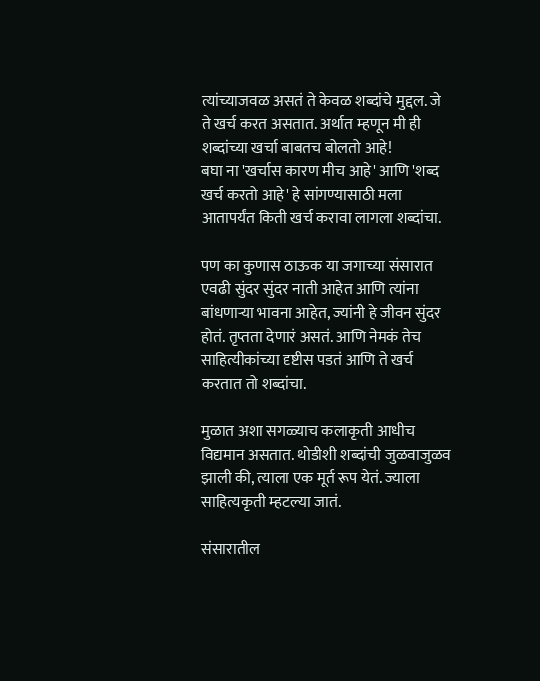त्यांच्याजवळ असतं ते केवळ शब्दांचे मुद्दल. जे ते खर्च करत असतात. अर्थात म्हणून मी ही शब्दांच्या खर्चा बाबतच बोलतो आहे!
बघा ना 'खर्चास कारण मीच आहे' आणि 'शब्द खर्च करतो आहे' हे सांगण्यासाठी मला आतापर्यंत किती खर्च करावा लागला शब्दांचा.

पण का कुणास ठाऊक या जगाच्या संसारात एवढी सुंदर सुंदर नाती आहेत आणि त्यांना बांधणार्‍या भावना आहेत, ज्यांनी हे जीवन सुंदर होतं. तृप्तता देणारं असतं. आणि नेमकं तेच साहित्यीकांच्या दृष्टीस पडतं आणि ते खर्च करतात तो शब्दांचा.

मुळात अशा सगळ्याच कलाकृती आधीच विद्यमान असतात. थोडीशी शब्दांची जुळवाजुळव झाली की, त्याला एक मूर्त रूप येतं. ज्याला साहित्यकृती म्हटल्या जातं.

संसारातील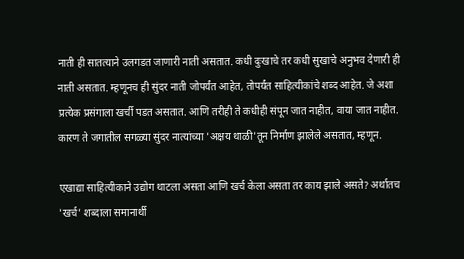नाती ही सातत्याने उलगडत जाणारी नाती असतात. कधी दुःखाचे तर कधी सुखाचे अनुभव देणारी ही नाती असतात. म्हणूनच ही सुंदर नाती जोपर्यंत आहेत, तोपर्यंत साहित्यीकांचे शब्द आहेत. जे अशा प्रत्येक प्रसंगाला खर्ची पडत असतात. आणि तरीही ते कधीही संपून जात नाहीत, वाया जात नाहीत. कारण ते जगातील सगळ्या सुंदर नात्यांच्या 'अक्षय थाळी'तून निर्माण झालेले असतात, म्हणून.

एखाद्या साहित्यीकाने उद्योग थाटला असता आणि खर्च केला असता तर काय झाले असते? अर्थातच 'खर्च' शब्दाला समानार्थी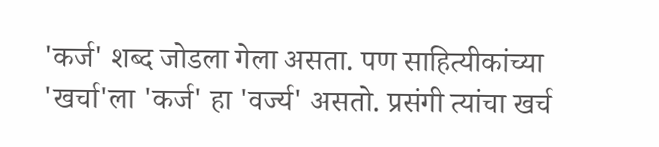'कर्ज' शब्द जोडला गेला असता. पण साहित्यीकांच्या 'खर्चा'ला 'कर्ज' हा 'वर्ज्य' असतो. प्रसंगी त्यांचा खर्च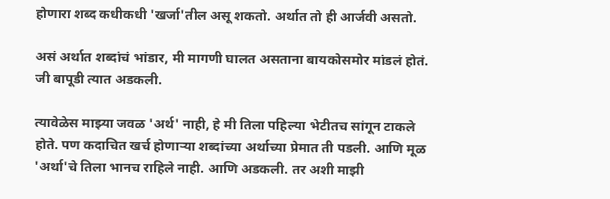होणारा शब्द कधीकधी 'खर्जा'तील असू शकतो. अर्थात तो ही आर्जवी असतो.

असं अर्थात शब्दांचं भांडार, मी मागणी घालत असताना बायकोसमोर मांडलं होतं. जी बापूडी त्यात अडकली.

त्यावेळेस माझ्या जवळ 'अर्थ' नाही, हे मी तिला पहिल्या भेटीतच सांगून टाकले होते. पण कदाचित खर्च होणाऱ्या शब्दांच्या अर्थाच्या प्रेमात ती पडली. आणि मूळ 'अर्था'चे तिला भानच राहिले नाही. आणि अडकली. तर अशी माझी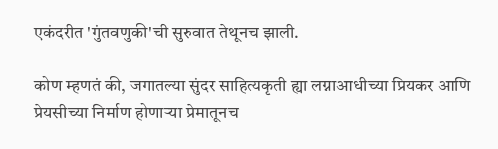एकंदरीत 'गुंतवणुकी'ची सुरुवात तेथूनच झाली.

कोण म्हणतं की, जगातल्या सुंदर साहित्यकृती ह्या लग्नाआधीच्या प्रियकर आणि प्रेयसीच्या निर्माण होणाऱ्या प्रेमातूनच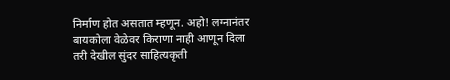निर्माण होत असतात म्हणून. अहो! लग्नानंतर बायकोला वेळेवर किराणा नाही आणून दिला तरी देखील सुंदर साहित्यकृती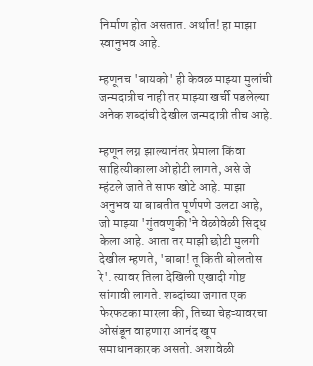निर्माण होत असतात. अर्थात! हा माझा स्वानुभव आहे.

म्हणूनच 'बायको' ही केवळ माझ्या मुलांची जन्मदात्रीच नाही तर माझ्या खर्ची पडलेल्या अनेक शब्दांची देखील जन्मदात्री तीच आहे.

म्हणून लग्न झाल्यानंतर प्रेमाला किंवा साहित्यीकाला ओहोटी लागते, असे जे म्हंटले जाते ते साफ खोटे आहे. माझा अनुभव या बाबतीत पूर्णपणे उलटा आहे, जो माझ्या 'गुंतवणुकी'ने वेळोवेळी सिद्ध केला आहे. आता तर माझी छोटी मुलगी देखील म्हणते, 'बाबा! तू किती बोलतोस रे'. त्यावर तिला देखिली एखादी गोष्ट सांगावी लागते. शब्दांच्या जगात एक फेरफटका मारला की, तिच्या चेहऱ्यावरचा ओसंडून वाहणारा आनंद खूप समाधानकारक असतो. अशावेळी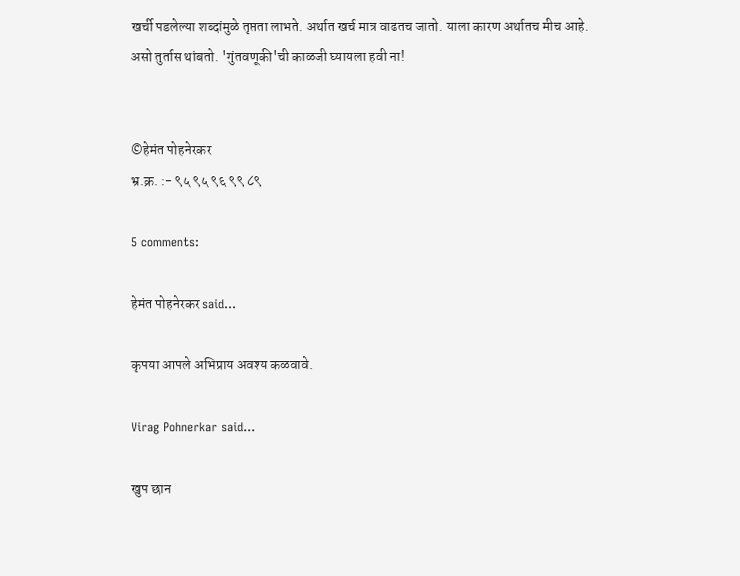खर्ची पडलेल्या शब्दांमुळे तृप्तता लाभते. अर्थात खर्च मात्र वाढतच जातो. याला कारण अर्थातच मीच आहे.
असो तुर्तास थांबतो. 'गुंतवणूकी'ची काळजी घ्यायला हवी ना!


©हेमंत पोहनेरकर
भ्र.क्र. :- ९५ ९५ ९६ ९९ ८९

5 comments:

हेमंत पोहनेरकर said...

कृपया आपले अभिप्राय अवश्य कळवावे.

Virag Pohnerkar said...

खुप छान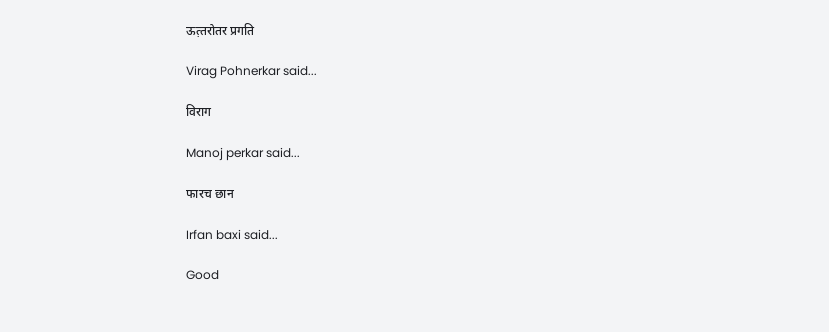ऊत़्तरोतर प्रगति

Virag Pohnerkar said...

विराग

Manoj perkar said...

फारच छान

Irfan baxi said...

Good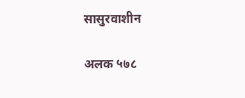सासुरवाशीन

अलक ५७८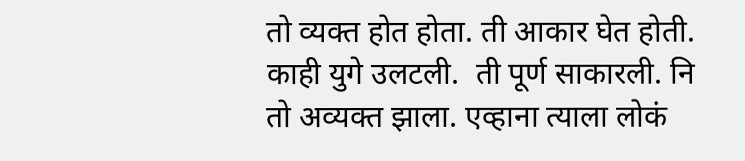तो व्यक्त होत होता. ती आकार घेत होती. काही युगे उलटली.  ती पूर्ण साकारली. नि तो अव्यक्त झाला. एव्हाना त्याला लोकं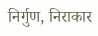निर्गुण, निराकार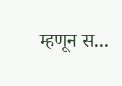म्हणून स...